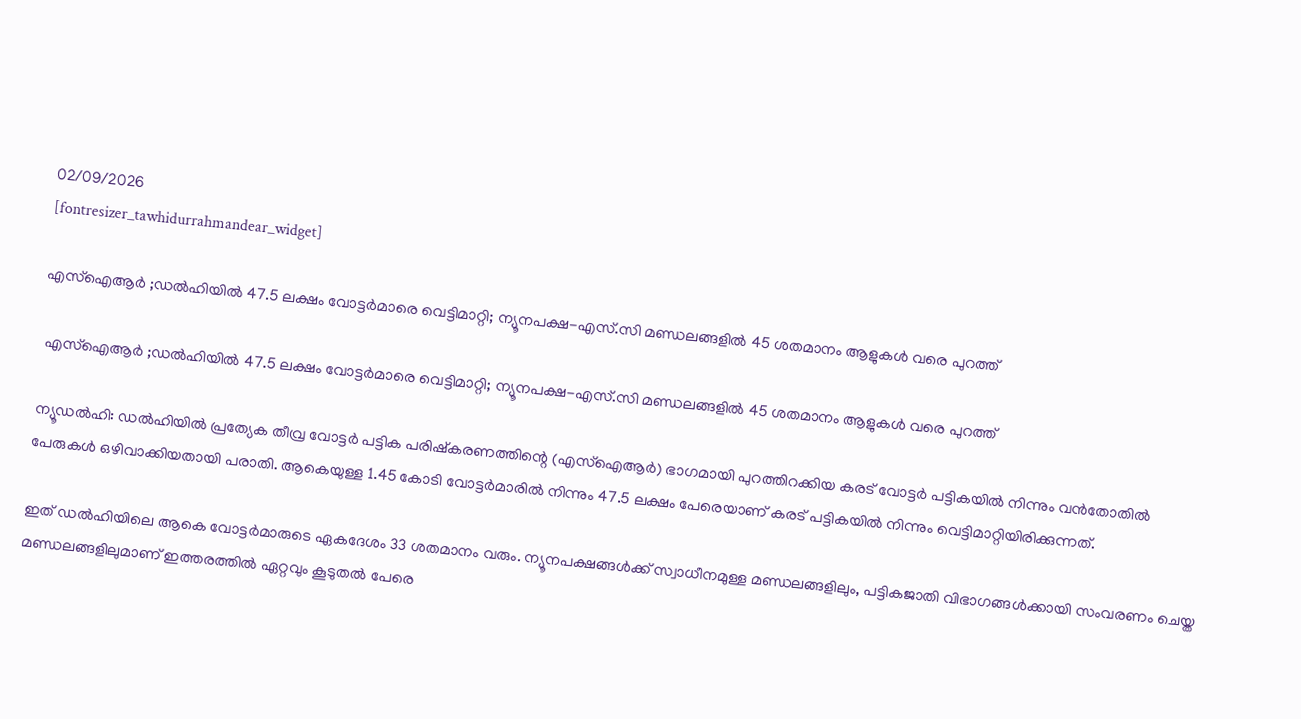02/09/2026
[fontresizer_tawhidurrahmandear_widget]

എസ്ഐആർ ;ഡൽഹിയിൽ 47.5 ലക്ഷം വോട്ടർമാരെ വെട്ടിമാറ്റി; ന്യൂനപക്ഷ-എസ്.സി മണ്ഡലങ്ങളിൽ 45 ശതമാനം ആളുകള്‍ വരെ പുറത്ത്

 എസ്ഐആർ ;ഡൽഹിയിൽ 47.5 ലക്ഷം വോട്ടർമാരെ വെട്ടിമാറ്റി; ന്യൂനപക്ഷ-എസ്.സി മണ്ഡലങ്ങളിൽ 45 ശതമാനം ആളുകള്‍ വരെ പുറത്ത്

ന്യൂഡൽഹി: ഡൽഹിയിൽ പ്രത്യേക തീവ്ര വോട്ടർ പട്ടിക പരിഷ്‌കരണത്തിന്റെ (എസ്ഐആർ) ഭാഗമായി പുറത്തിറക്കിയ കരട് വോട്ടർ പട്ടികയിൽ നിന്നും വൻതോതിൽ പേരുകൾ ഒഴിവാക്കിയതായി പരാതി. ആകെയുള്ള 1.45 കോടി വോട്ടർമാരിൽ നിന്നും 47.5 ലക്ഷം പേരെയാണ് കരട് പട്ടികയിൽ നിന്നും വെട്ടിമാറ്റിയിരിക്കുന്നത്.

ഇത് ഡൽഹിയിലെ ആകെ വോട്ടർമാരുടെ ഏകദേശം 33 ശതമാനം വരും. ന്യൂനപക്ഷങ്ങൾക്ക് സ്വാധീനമുള്ള മണ്ഡലങ്ങളിലും, പട്ടികജാതി വിഭാഗങ്ങൾക്കായി സംവരണം ചെയ്ത മണ്ഡലങ്ങളിലുമാണ് ഇത്തരത്തിൽ ഏറ്റവും കൂടുതൽ പേരെ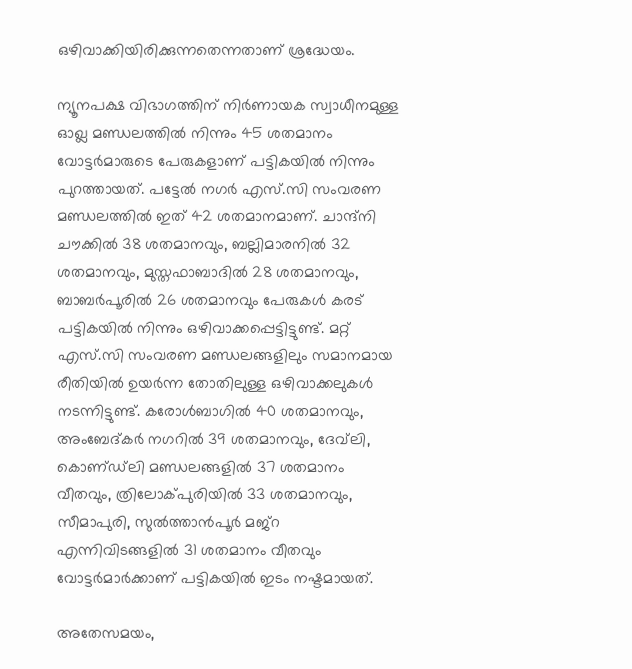ഒഴിവാക്കിയിരിക്കുന്നതെന്നതാണ് ശ്രദ്ധേയം.

ന്യൂനപക്ഷ വിഭാഗത്തിന് നിർണായക സ്വാധീനമുള്ള ഓഖ്ല മണ്ഡലത്തിൽ നിന്നും 45 ശതമാനം വോട്ടർമാരുടെ പേരുകളാണ് പട്ടികയിൽ നിന്നും പുറത്തായത്. പട്ടേൽ നഗർ എസ്.സി സംവരണ മണ്ഡലത്തിൽ ഇത് 42 ശതമാനമാണ്. ചാന്ദ്നി ചൗക്കിൽ 38 ശതമാനവും, ബല്ലിമാരനിൽ 32 ശതമാനവും, മുസ്തഫാബാദിൽ 28 ശതമാനവും, ബാബർപൂരിൽ 26 ശതമാനവും പേരുകൾ കരട് പട്ടികയിൽ നിന്നും ഒഴിവാക്കപ്പെട്ടിട്ടുണ്ട്. മറ്റ് എസ്.സി സംവരണ മണ്ഡലങ്ങളിലും സമാനമായ രീതിയിൽ ഉയർന്ന തോതിലുള്ള ഒഴിവാക്കലുകൾ നടന്നിട്ടുണ്ട്. കരോൾബാഗിൽ 40 ശതമാനവും, അംബേദ്കർ നഗറിൽ 39 ശതമാനവും, ദേവ്‌ലി, കൊണ്‌ഡ്‌ലി മണ്ഡലങ്ങളിൽ 37 ശതമാനം വീതവും, ത്രിലോക്പുരിയിൽ 33 ശതമാനവും, സീമാപുരി, സുൽത്താൻപൂർ മജ്‌റ എന്നിവിടങ്ങളിൽ 31 ശതമാനം വീതവും വോട്ടർമാർക്കാണ് പട്ടികയിൽ ഇടം നഷ്ടമായത്.

അതേസമയം,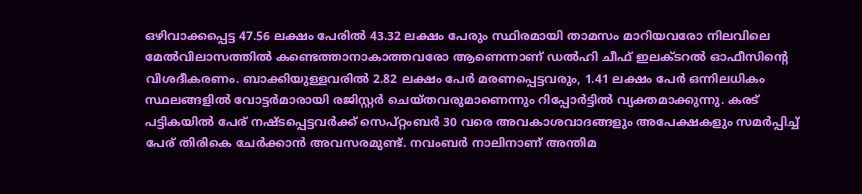ഒഴിവാക്കപ്പെട്ട 47.56 ലക്ഷം പേരിൽ 43.32 ലക്ഷം പേരും സ്ഥിരമായി താമസം മാറിയവരോ നിലവിലെ മേൽവിലാസത്തിൽ കണ്ടെത്താനാകാത്തവരോ ആണെന്നാണ് ഡൽഹി ചീഫ് ഇലക്ടറൽ ഓഫീസിന്റെ വിശദീകരണം. ബാക്കിയുള്ളവരിൽ 2.82 ലക്ഷം പേർ മരണപ്പെട്ടവരും, 1.41 ലക്ഷം പേർ ഒന്നിലധികം സ്ഥലങ്ങളിൽ വോട്ടർമാരായി രജിസ്റ്റർ ചെയ്തവരുമാണെന്നും റിപ്പോർട്ടിൽ വ്യക്തമാക്കുന്നു. കരട് പട്ടികയിൽ പേര് നഷ്ടപ്പെട്ടവർക്ക് സെപ്റ്റംബർ 30 വരെ അവകാശവാദങ്ങളും അപേക്ഷകളും സമർപ്പിച്ച് പേര് തിരികെ ചേർക്കാൻ അവസരമുണ്ട്. നവംബർ നാലിനാണ് അന്തിമ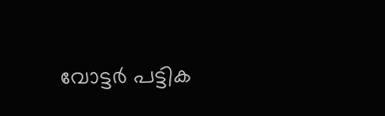വോട്ടർ പട്ടിക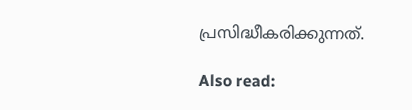പ്രസിദ്ധീകരിക്കുന്നത്.

Also read: